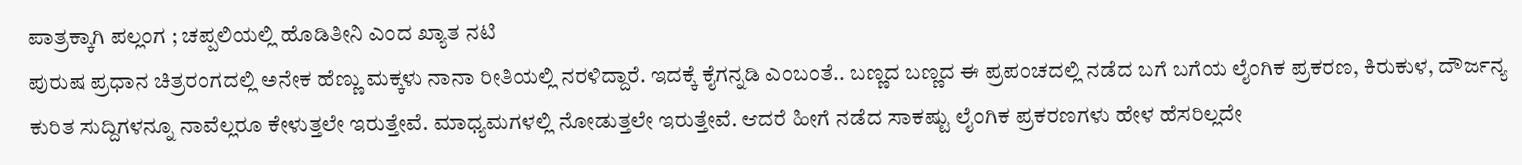ಪಾತ್ರಕ್ಕಾಗಿ ಪಲ್ಲಂಗ ; ಚಪ್ಪಲಿಯಲ್ಲಿ ಹೊಡಿತೀನಿ ಎಂದ ಖ್ಯಾತ ನಟಿ
ಪುರುಷ ಪ್ರಧಾನ ಚಿತ್ರರಂಗದಲ್ಲಿ ಅನೇಕ ಹೆಣ್ಣು ಮಕ್ಕಳು ನಾನಾ ರೀತಿಯಲ್ಲಿ ನರಳಿದ್ದಾರೆ. ಇದಕ್ಕೆ ಕೈಗನ್ನಡಿ ಎಂಬಂತೆ.. ಬಣ್ಣದ ಬಣ್ಣದ ಈ ಪ್ರಪಂಚದಲ್ಲಿ ನಡೆದ ಬಗೆ ಬಗೆಯ ಲೈಂಗಿಕ ಪ್ರಕರಣ, ಕಿರುಕುಳ, ದೌರ್ಜನ್ಯ ಕುರಿತ ಸುದ್ದಿಗಳನ್ನೂ ನಾವೆಲ್ಲರೂ ಕೇಳುತ್ತಲೇ ಇರುತ್ತೇವೆ. ಮಾಧ್ಯಮಗಳಲ್ಲಿ ನೋಡುತ್ತಲೇ ಇರುತ್ತೇವೆ. ಆದರೆ ಹೀಗೆ ನಡೆದ ಸಾಕಷ್ಟು ಲೈಂಗಿಕ ಪ್ರಕರಣಗಳು ಹೇಳ ಹೆಸರಿಲ್ಲದೇ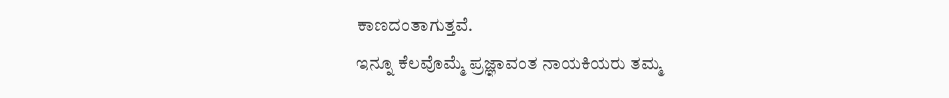ಕಾಣದಂತಾಗುತ್ತವೆ.
ಇನ್ನೂ ಕೆಲವೊಮ್ಮೆ ಪ್ರಜ್ಞಾವಂತ ನಾಯಕಿಯರು ತಮ್ಮ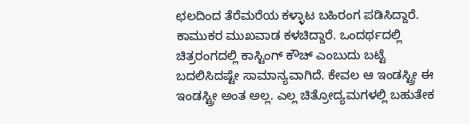ಛಲದಿಂದ ತೆರೆಮರೆಯ ಕಳ್ಳಾಟ ಬಹಿರಂಗ ಪಡಿಸಿದ್ದಾರೆ. ಕಾಮುಕರ ಮುಖವಾಡ ಕಳಚಿದ್ದಾರೆ. ಒಂದರ್ಥದಲ್ಲಿ ಚಿತ್ರರಂಗದಲ್ಲಿ ಕಾಸ್ಟಿಂಗ್ ಕೌಚ್ ಎಂಬುದು ಬಟ್ಟೆ ಬದಲಿಸಿದಷ್ಟೇ ಸಾಮಾನ್ಯವಾಗಿದೆ. ಕೇವಲ ಆ ಇಂಡಸ್ಟ್ರೀ ಈ ಇಂಡಸ್ಟ್ರೀ ಅಂತ ಅಲ್ಲ. ಎಲ್ಲ ಚಿತ್ರೋದ್ಯಮಗಳಲ್ಲಿ ಬಹುತೇಕ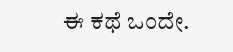ಈ ಕಥೆ ಒಂದೇ.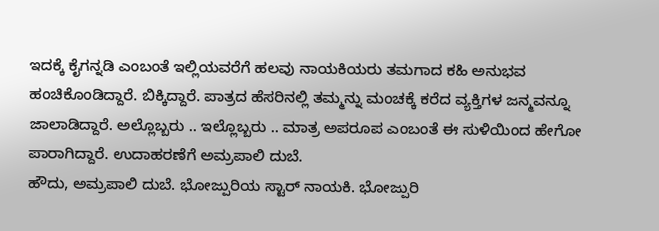ಇದಕ್ಕೆ ಕೈಗನ್ನಡಿ ಎಂಬಂತೆ ಇಲ್ಲಿಯವರೆಗೆ ಹಲವು ನಾಯಕಿಯರು ತಮಗಾದ ಕಹಿ ಅನುಭವ ಹಂಚಿಕೊಂಡಿದ್ದಾರೆ. ಬಿಕ್ಕಿದ್ದಾರೆ. ಪಾತ್ರದ ಹೆಸರಿನಲ್ಲಿ ತಮ್ಮನ್ನು ಮಂಚಕ್ಕೆ ಕರೆದ ವ್ಯಕ್ತಿಗಳ ಜನ್ಮವನ್ನೂ ಜಾಲಾಡಿದ್ದಾರೆ. ಅಲ್ಲೊಬ್ಬರು .. ಇಲ್ಲೊಬ್ಬರು .. ಮಾತ್ರ ಅಪರೂಪ ಎಂಬಂತೆ ಈ ಸುಳಿಯಿಂದ ಹೇಗೋ ಪಾರಾಗಿದ್ದಾರೆ. ಉದಾಹರಣೆಗೆ ಅಮ್ರಪಾಲಿ ದುಬೆ.
ಹೌದು, ಅಮ್ರಪಾಲಿ ದುಬೆ. ಭೋಜ್ಪುರಿಯ ಸ್ಟಾರ್ ನಾಯಕಿ. ಭೋಜ್ಪುರಿ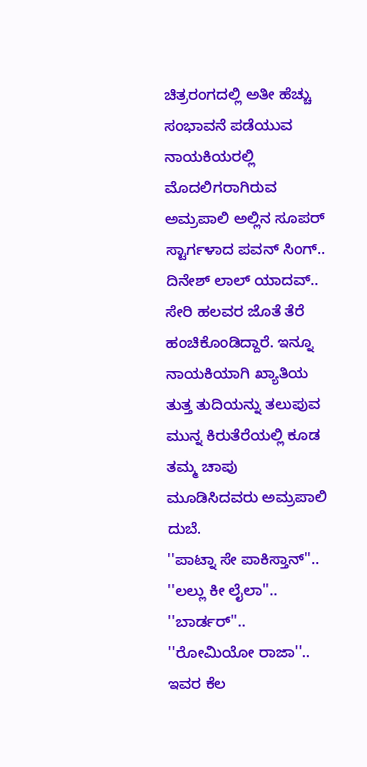ಚಿತ್ರರಂಗದಲ್ಲಿ ಅತೀ ಹೆಚ್ಚು ಸಂಭಾವನೆ ಪಡೆಯುವ ನಾಯಕಿಯರಲ್ಲಿ ಮೊದಲಿಗರಾಗಿರುವ ಅಮ್ರಪಾಲಿ ಅಲ್ಲಿನ ಸೂಪರ್ ಸ್ಟಾರ್ಗಳಾದ ಪವನ್ ಸಿಂಗ್.. ದಿನೇಶ್ ಲಾಲ್ ಯಾದವ್.. ಸೇರಿ ಹಲವರ ಜೊತೆ ತೆರೆ ಹಂಚಿಕೊಂಡಿದ್ದಾರೆ. ಇನ್ನೂ ನಾಯಕಿಯಾಗಿ ಖ್ಯಾತಿಯ ತುತ್ತ ತುದಿಯನ್ನು ತಲುಪುವ ಮುನ್ನ ಕಿರುತೆರೆಯಲ್ಲಿ ಕೂಡ ತಮ್ಮ ಚಾಪು ಮೂಡಿಸಿದವರು ಅಮ್ರಪಾಲಿ ದುಬೆ.
''ಪಾಟ್ನಾ ಸೇ ಪಾಕಿಸ್ತಾನ್''.. ''ಲಲ್ಲು ಕೀ ಲೈಲಾ''.. ''ಬಾರ್ಡರ್''.. ''ರೋಮಿಯೋ ರಾಜಾ''.. ಇವರ ಕೆಲ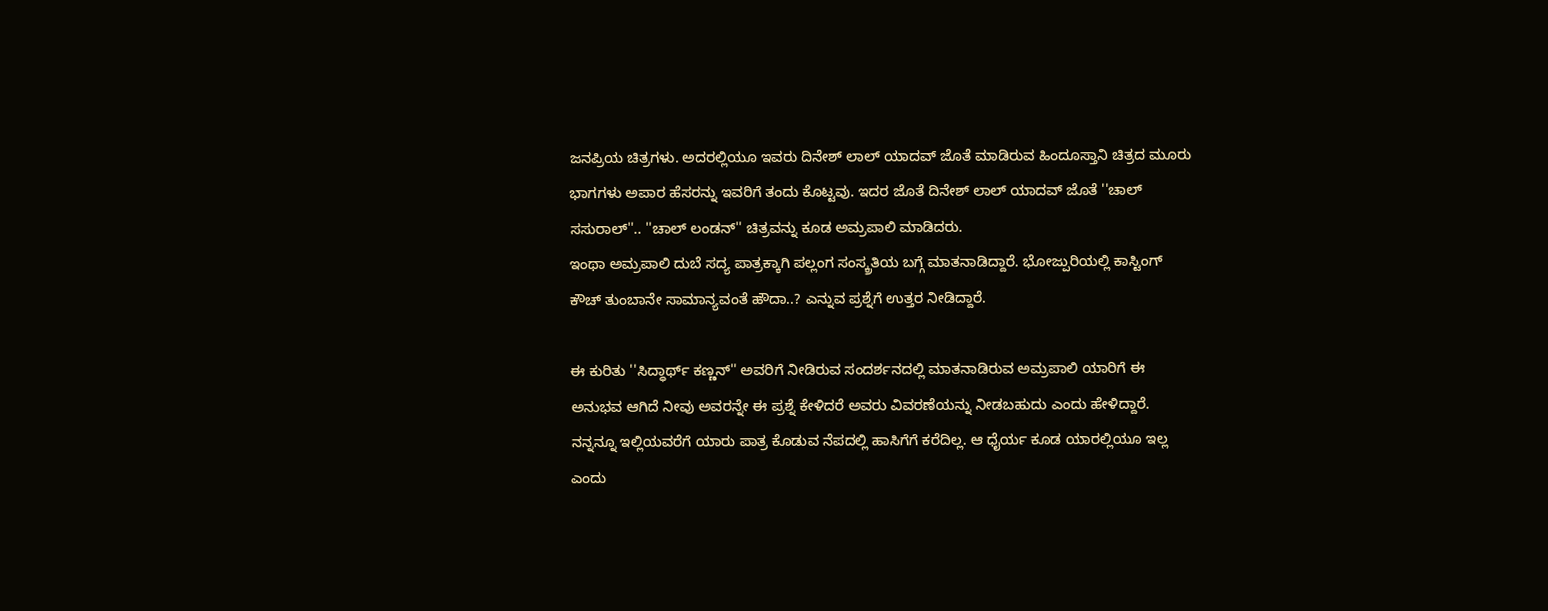ಜನಪ್ರಿಯ ಚಿತ್ರಗಳು. ಅದರಲ್ಲಿಯೂ ಇವರು ದಿನೇಶ್ ಲಾಲ್ ಯಾದವ್ ಜೊತೆ ಮಾಡಿರುವ ಹಿಂದೂಸ್ತಾನಿ ಚಿತ್ರದ ಮೂರು ಭಾಗಗಳು ಅಪಾರ ಹೆಸರನ್ನು ಇವರಿಗೆ ತಂದು ಕೊಟ್ಟವು. ಇದರ ಜೊತೆ ದಿನೇಶ್ ಲಾಲ್ ಯಾದವ್ ಜೊತೆ ''ಚಾಲ್ ಸಸುರಾಲ್''.. ''ಚಾಲ್ ಲಂಡನ್'' ಚಿತ್ರವನ್ನು ಕೂಡ ಅಮ್ರಪಾಲಿ ಮಾಡಿದರು.
ಇಂಥಾ ಅಮ್ರಪಾಲಿ ದುಬೆ ಸದ್ಯ ಪಾತ್ರಕ್ಕಾಗಿ ಪಲ್ಲಂಗ ಸಂಸ್ಕ್ರತಿಯ ಬಗ್ಗೆ ಮಾತನಾಡಿದ್ದಾರೆ. ಭೋಜ್ಪುರಿಯಲ್ಲಿ ಕಾಸ್ಟಿಂಗ್ ಕೌಚ್ ತುಂಬಾನೇ ಸಾಮಾನ್ಯವಂತೆ ಹೌದಾ..? ಎನ್ನುವ ಪ್ರಶ್ನೆಗೆ ಉತ್ತರ ನೀಡಿದ್ದಾರೆ.

ಈ ಕುರಿತು ''ಸಿದ್ಧಾರ್ಥ್ ಕಣ್ಣನ್'' ಅವರಿಗೆ ನೀಡಿರುವ ಸಂದರ್ಶನದಲ್ಲಿ ಮಾತನಾಡಿರುವ ಅಮ್ರಪಾಲಿ ಯಾರಿಗೆ ಈ ಅನುಭವ ಆಗಿದೆ ನೀವು ಅವರನ್ನೇ ಈ ಪ್ರಶ್ನೆ ಕೇಳಿದರೆ ಅವರು ವಿವರಣೆಯನ್ನು ನೀಡಬಹುದು ಎಂದು ಹೇಳಿದ್ದಾರೆ. ನನ್ನನ್ನೂ ಇಲ್ಲಿಯವರೆಗೆ ಯಾರು ಪಾತ್ರ ಕೊಡುವ ನೆಪದಲ್ಲಿ ಹಾಸಿಗೆಗೆ ಕರೆದಿಲ್ಲ. ಆ ಧೈರ್ಯ ಕೂಡ ಯಾರಲ್ಲಿಯೂ ಇಲ್ಲ ಎಂದು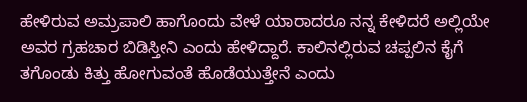ಹೇಳಿರುವ ಅಮ್ರಪಾಲಿ ಹಾಗೊಂದು ವೇಳೆ ಯಾರಾದರೂ ನನ್ನ ಕೇಳಿದರೆ ಅಲ್ಲಿಯೇ ಅವರ ಗ್ರಹಚಾರ ಬಿಡಿಸ್ತೀನಿ ಎಂದು ಹೇಳಿದ್ದಾರೆ. ಕಾಲಿನಲ್ಲಿರುವ ಚಪ್ಪಲಿನ ಕೈಗೆ ತಗೊಂಡು ಕಿತ್ತು ಹೋಗುವಂತೆ ಹೊಡೆಯುತ್ತೇನೆ ಎಂದು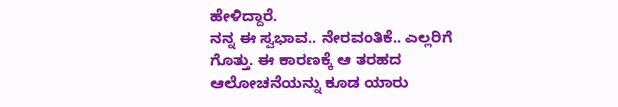ಹೇಳಿದ್ದಾರೆ.
ನನ್ನ ಈ ಸ್ವಭಾವ.. ನೇರವಂತಿಕೆ.. ಎಲ್ಲರಿಗೆ ಗೊತ್ತು. ಈ ಕಾರಣಕ್ಕೆ ಆ ತರಹದ ಆಲೋಚನೆಯನ್ನು ಕೂಡ ಯಾರು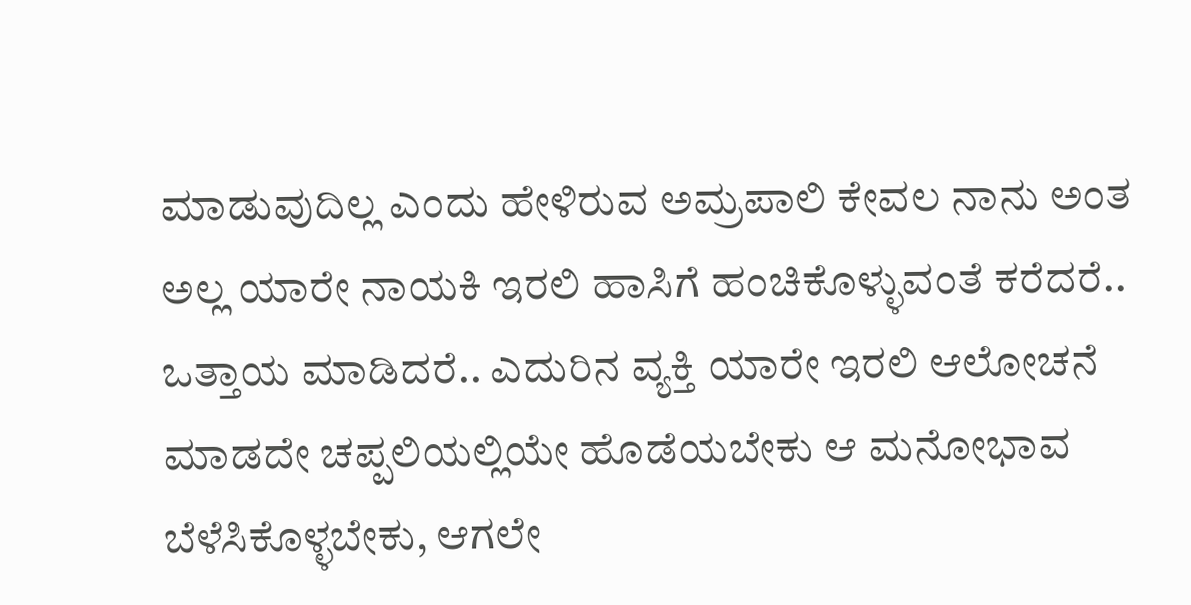ಮಾಡುವುದಿಲ್ಲ ಎಂದು ಹೇಳಿರುವ ಅಮ್ರಪಾಲಿ ಕೇವಲ ನಾನು ಅಂತ ಅಲ್ಲ ಯಾರೇ ನಾಯಕಿ ಇರಲಿ ಹಾಸಿಗೆ ಹಂಚಿಕೊಳ್ಳುವಂತೆ ಕರೆದರೆ.. ಒತ್ತಾಯ ಮಾಡಿದರೆ.. ಎದುರಿನ ವ್ಯಕ್ತಿ ಯಾರೇ ಇರಲಿ ಆಲೋಚನೆ ಮಾಡದೇ ಚಪ್ಪಲಿಯಲ್ಲಿಯೇ ಹೊಡೆಯಬೇಕು ಆ ಮನೋಭಾವ ಬೆಳೆಸಿಕೊಳ್ಳಬೇಕು, ಆಗಲೇ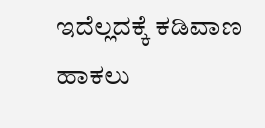ಇದೆಲ್ಲದಕ್ಕೆ ಕಡಿವಾಣ ಹಾಕಲು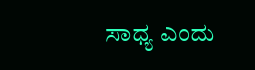ಸಾಧ್ಯ ಎಂದು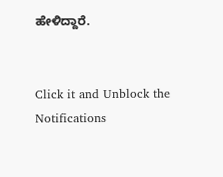ಹೇಳಿದ್ದಾರೆ.


Click it and Unblock the Notifications